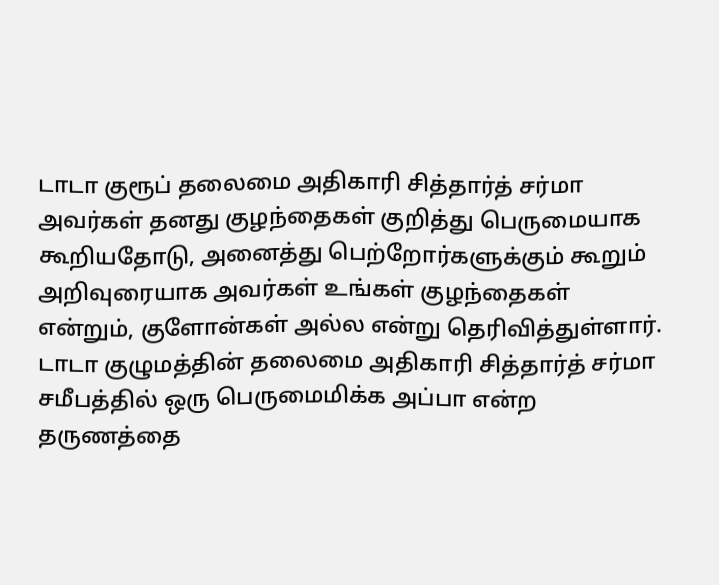டாடா குரூப் தலைமை அதிகாரி சித்தார்த் சர்மா அவர்கள் தனது குழந்தைகள் குறித்து பெருமையாக கூறியதோடு, அனைத்து பெற்றோர்களுக்கும் கூறும் அறிவுரையாக அவர்கள் உங்கள் குழந்தைகள் என்றும், குளோன்கள் அல்ல என்று தெரிவித்துள்ளார்.
டாடா குழுமத்தின் தலைமை அதிகாரி சித்தார்த் சர்மா சமீபத்தில் ஒரு பெருமைமிக்க அப்பா என்ற தருணத்தை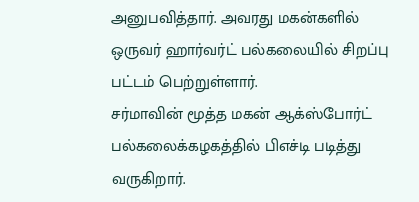அனுபவித்தார். அவரது மகன்களில் ஒருவர் ஹார்வர்ட் பல்கலையில் சிறப்பு பட்டம் பெற்றுள்ளார்.
சர்மாவின் மூத்த மகன் ஆக்ஸ்போர்ட் பல்கலைக்கழகத்தில் பிஎச்டி படித்து வருகிறார்.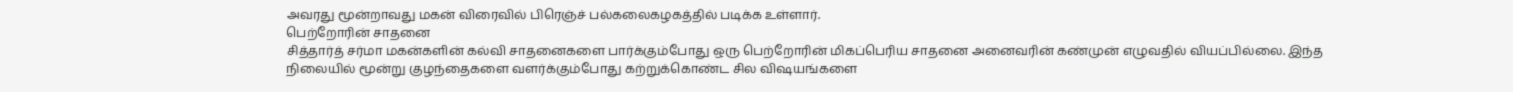அவரது மூன்றாவது மகன் விரைவில் பிரெஞ்ச் பல்கலைகழகத்தில் படிக்க உள்ளார்.
பெற்றோரின் சாதனை
சித்தார்த் சர்மா மகன்களின் கல்வி சாதனைகளை பார்க்கும்போது ஒரு பெற்றோரின் மிகப்பெரிய சாதனை அனைவரின் கண்முன் எழுவதில் வியப்பில்லை. இந்த நிலையில் மூன்று குழந்தைகளை வளர்க்கும்போது கற்றுக்கொண்ட சில விஷயங்களை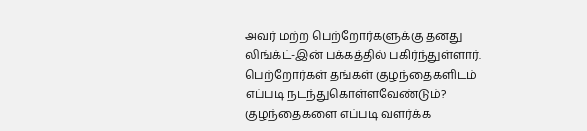அவர் மற்ற பெற்றோர்களுக்கு தனது லிங்க்ட்-இன் பக்கத்தில் பகிர்ந்துள்ளார். பெற்றோர்கள் தங்கள் குழந்தைகளிடம் எப்படி நடந்துகொள்ளவேண்டும்? குழந்தைகளை எப்படி வளர்க்க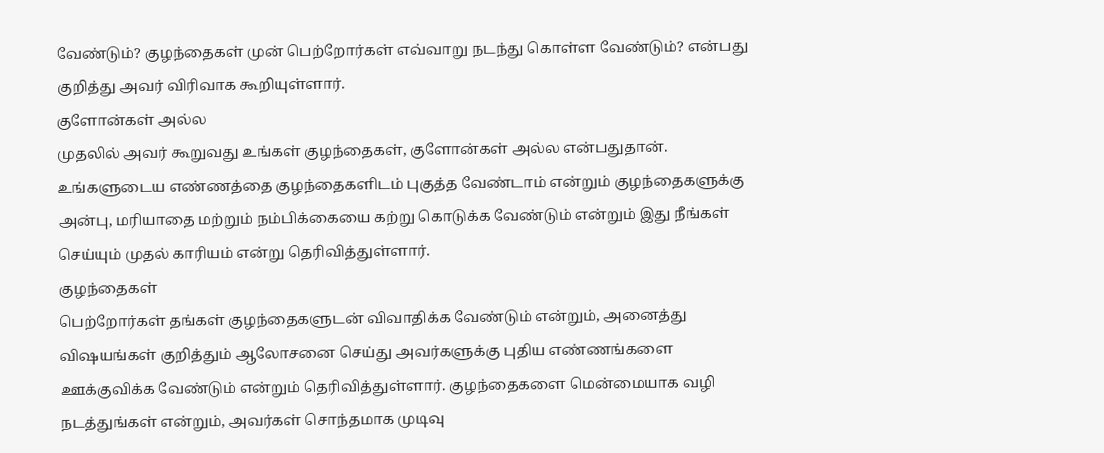வேண்டும்? குழந்தைகள் முன் பெற்றோர்கள் எவ்வாறு நடந்து கொள்ள வேண்டும்? என்பது குறித்து அவர் விரிவாக கூறியுள்ளார்.
குளோன்கள் அல்ல
முதலில் அவர் கூறுவது உங்கள் குழந்தைகள், குளோன்கள் அல்ல என்பதுதான். உங்களுடைய எண்ணத்தை குழந்தைகளிடம் புகுத்த வேண்டாம் என்றும் குழந்தைகளுக்கு அன்பு, மரியாதை மற்றும் நம்பிக்கையை கற்று கொடுக்க வேண்டும் என்றும் இது நீங்கள் செய்யும் முதல் காரியம் என்று தெரிவித்துள்ளார்.
குழந்தைகள்
பெற்றோர்கள் தங்கள் குழந்தைகளுடன் விவாதிக்க வேண்டும் என்றும், அனைத்து விஷயங்கள் குறித்தும் ஆலோசனை செய்து அவர்களுக்கு புதிய எண்ணங்களை ஊக்குவிக்க வேண்டும் என்றும் தெரிவித்துள்ளார். குழந்தைகளை மென்மையாக வழி நடத்துங்கள் என்றும், அவர்கள் சொந்தமாக முடிவு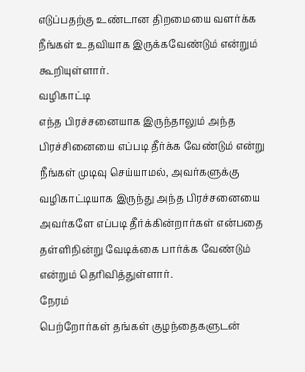எடுப்பதற்கு உண்டான திறமையை வளர்க்க நீங்கள் உதவியாக இருக்கவேண்டும் என்றும் கூறியுள்ளார்.
வழிகாட்டி
எந்த பிரச்சனையாக இருந்தாலும் அந்த பிரச்சினையை எப்படி தீர்க்க வேண்டும் என்று நீங்கள் முடிவு செய்யாமல், அவர்களுக்கு வழிகாட்டியாக இருந்து அந்த பிரச்சனையை அவர்களே எப்படி தீர்க்கின்றார்கள் என்பதை தள்ளிநின்று வேடிக்கை பார்க்க வேண்டும் என்றும் தெரிவித்துள்ளார்.
நேரம்
பெற்றோர்கள் தங்கள் குழந்தைகளுடன்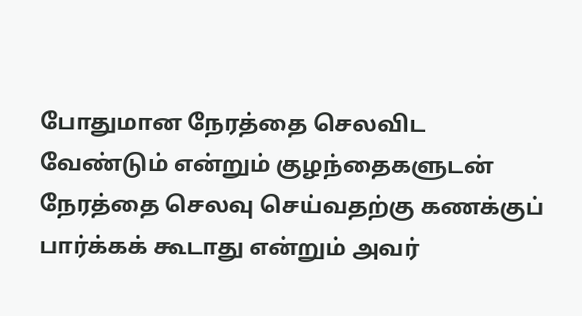போதுமான நேரத்தை செலவிட வேண்டும் என்றும் குழந்தைகளுடன் நேரத்தை செலவு செய்வதற்கு கணக்குப் பார்க்கக் கூடாது என்றும் அவர்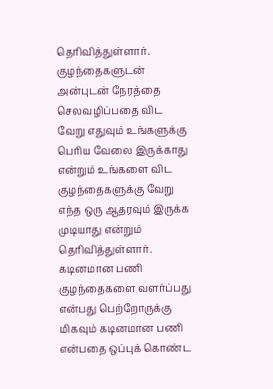தெரிவித்துள்ளார். குழந்தைகளுடன் அன்புடன் நேரத்தை செலவழிப்பதை விட வேறு எதுவும் உங்களுக்கு பெரிய வேலை இருக்காது என்றும் உங்களை விட குழந்தைகளுக்கு வேறு எந்த ஒரு ஆதரவும் இருக்க முடியாது என்றும் தெரிவித்துள்ளார்.
கடினமான பணி
குழந்தைகளை வளர்ப்பது என்பது பெற்றோருக்கு மிகவும் கடினமான பணி என்பதை ஒப்புக் கொண்ட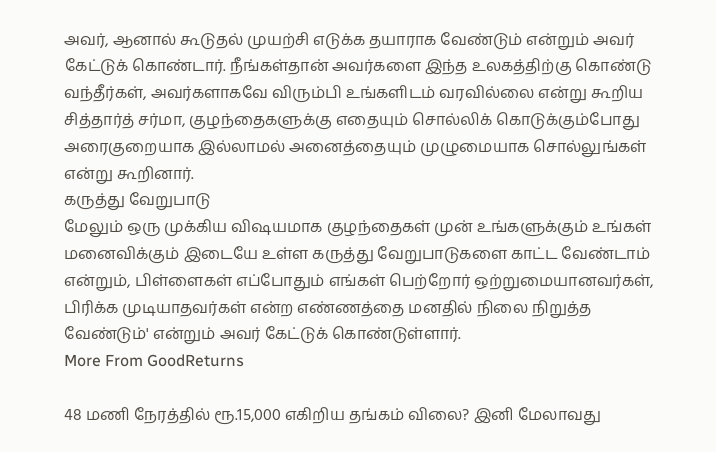அவர், ஆனால் கூடுதல் முயற்சி எடுக்க தயாராக வேண்டும் என்றும் அவர் கேட்டுக் கொண்டார். நீங்கள்தான் அவர்களை இந்த உலகத்திற்கு கொண்டு வந்தீர்கள், அவர்களாகவே விரும்பி உங்களிடம் வரவில்லை என்று கூறிய சித்தார்த் சர்மா, குழந்தைகளுக்கு எதையும் சொல்லிக் கொடுக்கும்போது அரைகுறையாக இல்லாமல் அனைத்தையும் முழுமையாக சொல்லுங்கள் என்று கூறினார்.
கருத்து வேறுபாடு
மேலும் ஒரு முக்கிய விஷயமாக குழந்தைகள் முன் உங்களுக்கும் உங்கள் மனைவிக்கும் இடையே உள்ள கருத்து வேறுபாடுகளை காட்ட வேண்டாம் என்றும், பிள்ளைகள் எப்போதும் எங்கள் பெற்றோர் ஒற்றுமையானவர்கள், பிரிக்க முடியாதவர்கள் என்ற எண்ணத்தை மனதில் நிலை நிறுத்த வேண்டும்' என்றும் அவர் கேட்டுக் கொண்டுள்ளார்.
More From GoodReturns

48 மணி நேரத்தில் ரூ.15,000 எகிறிய தங்கம் விலை? இனி மேலாவது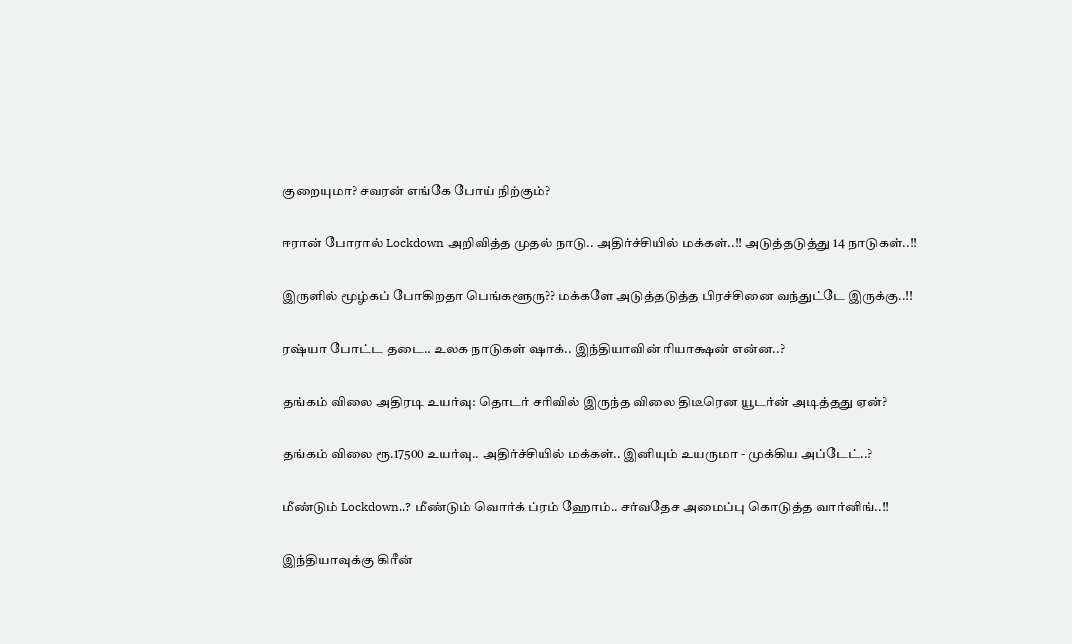குறையுமா? சவரன் எங்கே போய் நிற்கும்?

ஈரான் போரால் Lockdown அறிவித்த முதல் நாடு.. அதிர்ச்சியில் மக்கள்..!! அடுத்தடுத்து 14 நாடுகள்..!!

இருளில் மூழ்கப் போகிறதா பெங்களூரு?? மக்களே அடுத்தடுத்த பிரச்சினை வந்துட்டே இருக்கு..!!

ரஷ்யா போட்ட தடை.. உலக நாடுகள் ஷாக்.. இந்தியாவின் ரியாக்ஷன் என்ன..?

தங்கம் விலை அதிரடி உயர்வு: தொடர் சரிவில் இருந்த விலை திடீரென யூடர்ன் அடித்தது ஏன்?

தங்கம் விலை ரூ.17500 உயர்வு.. அதிர்ச்சியில் மக்கள்.. இனியும் உயருமா - முக்கிய அப்டேட்..?

மீண்டும் Lockdown..? மீண்டும் வொர்க் ப்ரம் ஹோம்.. சர்வதேச அமைப்பு கொடுத்த வார்னிங்..!!

இந்தியாவுக்கு கிரீன்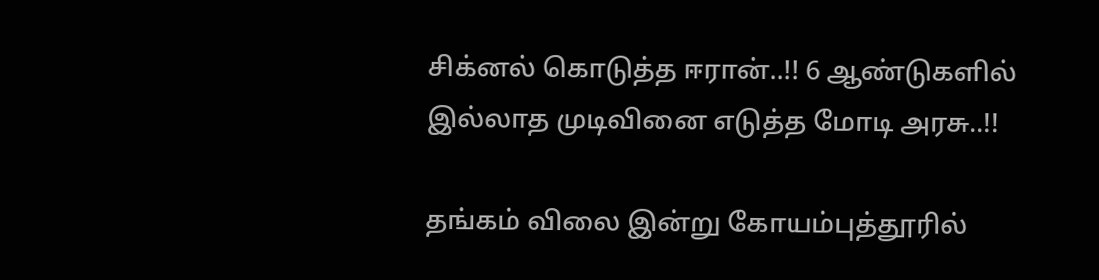சிக்னல் கொடுத்த ஈரான்..!! 6 ஆண்டுகளில் இல்லாத முடிவினை எடுத்த மோடி அரசு..!!

தங்கம் விலை இன்று கோயம்புத்தூரில்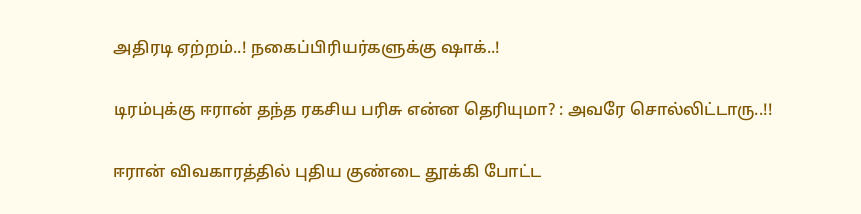அதிரடி ஏற்றம்..! நகைப்பிரியர்களுக்கு ஷாக்..!

டிரம்புக்கு ஈரான் தந்த ரகசிய பரிசு என்ன தெரியுமா? : அவரே சொல்லிட்டாரு..!!

ஈரான் விவகாரத்தில் புதிய குண்டை தூக்கி போட்ட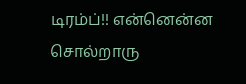டிரம்ப்!! என்னென்ன சொல்றாரு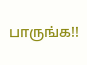பாருங்க!!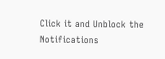Click it and Unblock the Notifications